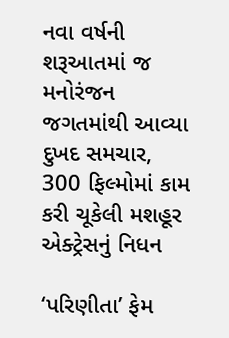નવા વર્ષની શરૂઆતમાં જ મનોરંજન જગતમાંથી આવ્યા દુખદ સમચાર, 300 ફિલ્મોમાં કામ કરી ચૂકેલી મશહૂર એક્ટ્રેસનું નિધન

‘પરિણીતા’ ફેમ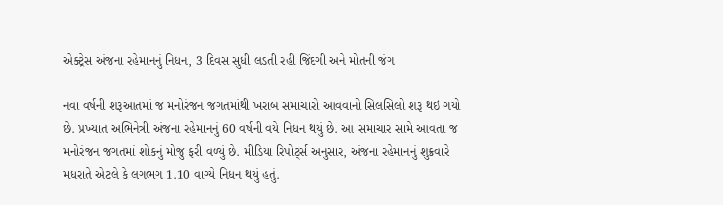એક્ટ્રેસ અંજના રહેમાનનું નિધન, 3 દિવસ સુધી લડતી રહી જિંદગી અને મોતની જંગ

નવા વર્ષની શરૂઆતમાં જ મનોરંજન જગતમાંથી ખરાબ સમાચારો આવવાનો સિલસિલો શરૂ થઇ ગયો છે. પ્રખ્યાત અભિનેત્રી અંજના રહેમાનનું 60 વર્ષની વયે નિધન થયું છે. આ સમાચાર સામે આવતા જ મનોરંજન જગતમાં શોકનું મોજુ ફરી વળ્યું છે. મીડિયા રિપોર્ટ્સ અનુસાર, અંજના રહેમાનનું શુક્રવારે મધરાતે એટલે કે લગભગ 1.10 વાગ્યે નિધન થયું હતું.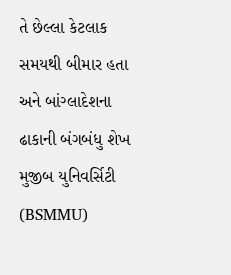તે છેલ્લા કેટલાક સમયથી બીમાર હતા અને બાંગ્લાદેશના ઢાકાની બંગબંધુ શેખ મુજીબ યુનિવર્સિટી (BSMMU)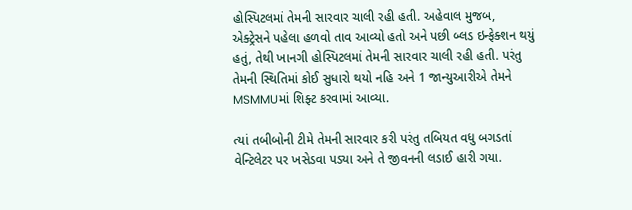હોસ્પિટલમાં તેમની સારવાર ચાલી રહી હતી. અહેવાલ મુજબ, એક્ટ્રેસને પહેલા હળવો તાવ આવ્યો હતો અને પછી બ્લડ ઇન્ફેક્શન થયું હતું, તેથી ખાનગી હોસ્પિટલમાં તેમની સારવાર ચાલી રહી હતી. પરંતુ તેમની સ્થિતિમાં કોઈ સુધારો થયો નહિ અને 1 જાન્યુઆરીએ તેમને MSMMUમાં શિફ્ટ કરવામાં આવ્યા.

ત્યાં તબીબોની ટીમે તેમની સારવાર કરી પરંતુ તબિયત વધુ બગડતાં વેન્ટિલેટર પર ખસેડવા પડ્યા અને તે જીવનની લડાઈ હારી ગયા.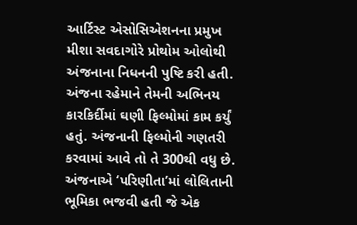આર્ટિસ્ટ એસોસિએશનના પ્રમુખ મીશા સવદાગોરે પ્રોથોમ ઓલોથી અંજનાના નિધનની પુષ્ટિ કરી હતી. અંજના રહેમાને તેમની અભિનય કારકિર્દીમાં ઘણી ફિલ્મોમાં કામ કર્યું હતું. અંજનાની ફિલ્મોની ગણતરી કરવામાં આવે તો તે 300થી વધુ છે. અંજનાએ ‘પરિણીતા’માં લોલિતાની ભૂમિકા ભજવી હતી જે એક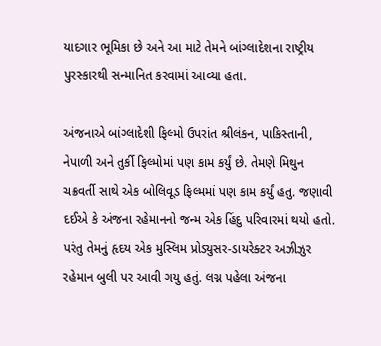યાદગાર ભૂમિકા છે અને આ માટે તેમને બાંગ્લાદેશના રાષ્ટ્રીય પુરસ્કારથી સન્માનિત કરવામાં આવ્યા હતા.

અંજનાએ બાંગ્લાદેશી ફિલ્મો ઉપરાંત શ્રીલંકન, પાકિસ્તાની, નેપાળી અને તુર્કી ફિલ્મોમાં પણ કામ કર્યું છે. તેમણે મિથુન ચક્રવર્તી સાથે એક બોલિવૂડ ફિલ્મમાં પણ કામ કર્યું હતુ. જણાવી દઈએ કે અંજના રહેમાનનો જન્મ એક હિંદુ પરિવારમાં થયો હતો. પરંતુ તેમનું હૃદય એક મુસ્લિમ પ્રોડ્યુસર-ડાયરેક્ટર અઝીઝુર રહેમાન બુલી પર આવી ગયુ હતું. લગ્ન પહેલા અંજના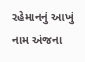રહેમાનનું આખું નામ અંજના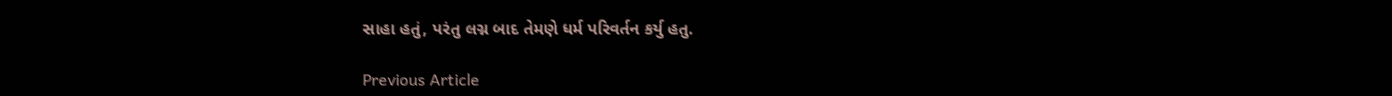સાહા હતું, પરંતુ લગ્ન બાદ તેમણે ધર્મ પરિવર્તન કર્યુ હતુ.

Previous Article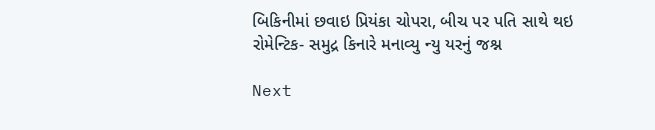બિકિનીમાં છવાઇ પ્રિયંકા ચોપરા, બીચ પર પતિ સાથે થઇ રોમેન્ટિક- સમુદ્ર કિનારે મનાવ્યુ ન્યુ યરનું જશ્ન

Next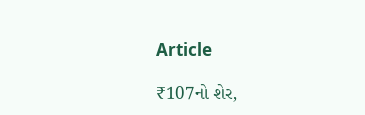Article

₹107નો શેર,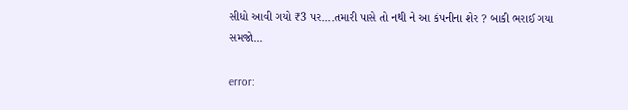સીધો આવી ગયો ₹3 પર....તમારી પાસે તો નથી ને આ કંપનીના શેર ? બાકી ભરાઈ ગયા સમજો...

error: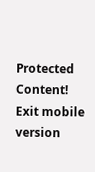Protected Content!
Exit mobile version